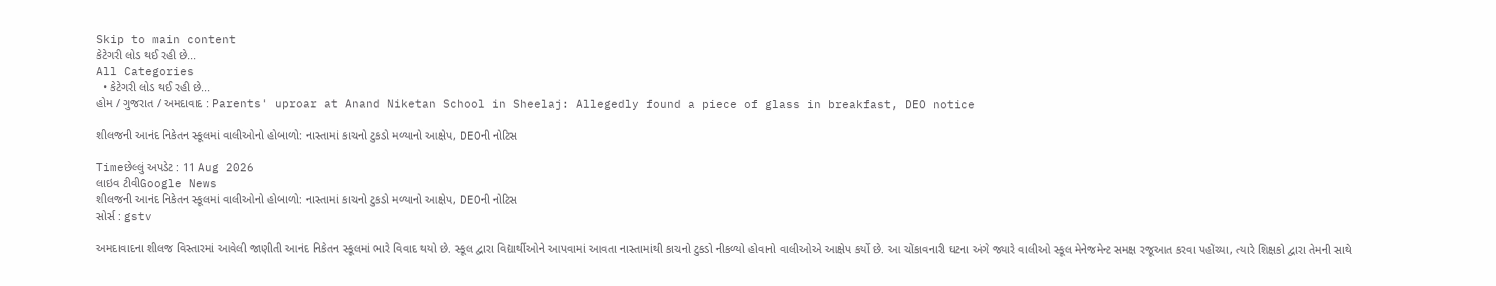Skip to main content
કેટેગરી લોડ થઈ રહી છે...
All Categories
  • કેટેગરી લોડ થઈ રહી છે...
હોમ / ગુજરાત / અમદાવાદ : Parents' uproar at Anand Niketan School in Sheelaj: Allegedly found a piece of glass in breakfast, DEO notice

શીલજની આનંદ નિકેતન સ્કૂલમાં વાલીઓનો હોબાળો: નાસ્તામાં કાચનો ટુકડો મળ્યાનો આક્ષેપ, DEOની નોટિસ

Timeછેલ્લું અપડેટ : 11 Aug 2026
લાઇવ ટીવીGoogle News
શીલજની આનંદ નિકેતન સ્કૂલમાં વાલીઓનો હોબાળો: નાસ્તામાં કાચનો ટુકડો મળ્યાનો આક્ષેપ, DEOની નોટિસ
સોર્સ : gstv

અમદાવાદના શીલજ વિસ્તારમાં આવેલી જાણીતી આનંદ નિકેતન સ્કૂલમાં ભારે વિવાદ થયો છે. સ્કૂલ દ્વારા વિદ્યાર્થીઓને આપવામાં આવતા નાસ્તામાંથી કાચનો ટુકડો નીકળ્યો હોવાનો વાલીઓએ આક્ષેપ કર્યો છે. આ ચોંકાવનારી ઘટના અંગે જ્યારે વાલીઓ સ્કૂલ મેનેજમેન્ટ સમક્ષ રજૂઆત કરવા પહોંચ્યા, ત્યારે શિક્ષકો દ્વારા તેમની સાથે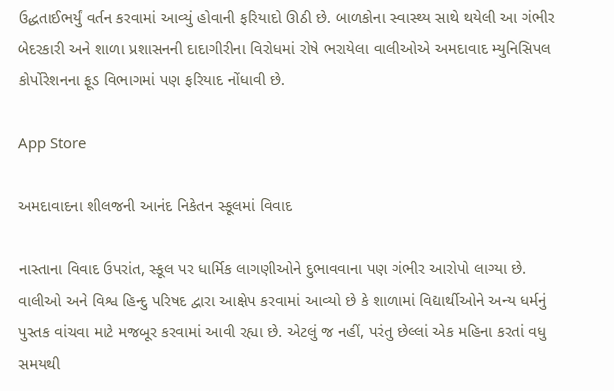ઉદ્ધતાઈભર્યું વર્તન કરવામાં આવ્યું હોવાની ફરિયાદો ઊઠી છે. બાળકોના સ્વાસ્થ્ય સાથે થયેલી આ ગંભીર બેદરકારી અને શાળા પ્રશાસનની દાદાગીરીના વિરોધમાં રોષે ભરાયેલા વાલીઓએ અમદાવાદ મ્યુનિસિપલ કોર્પોરેશનના ફૂડ વિભાગમાં પણ ફરિયાદ નોંધાવી છે.

App Store

અમદાવાદના શીલજની આનંદ નિકેતન સ્કૂલમાં વિવાદ

નાસ્તાના વિવાદ ઉપરાંત, સ્કૂલ પર ધાર્મિક લાગણીઓને દુભાવવાના પણ ગંભીર આરોપો લાગ્યા છે. વાલીઓ અને વિશ્વ હિન્દુ પરિષદ દ્વારા આક્ષેપ કરવામાં આવ્યો છે કે શાળામાં વિદ્યાર્થીઓને અન્ય ધર્મનું પુસ્તક વાંચવા માટે મજબૂર કરવામાં આવી રહ્યા છે. એટલું જ નહીં, પરંતુ છેલ્લાં એક મહિના કરતાં વધુ સમયથી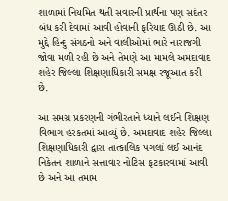શાળામાં નિયમિત થતી સવારની પ્રાર્થના પણ સદંતર બંધ કરી દેવામાં આવી હોવાની ફરિયાદ ઊઠી છે. આ મુદ્દે હિન્દુ સંગઠનો અને વાલીઓમાં ભારે નારાજગી જોવા મળી રહી છે અને તેમણે આ મામલે અમદાવાદ શહેર જિલ્લા શિક્ષણાધિકારી સમક્ષ રજૂઆત કરી છે.

આ સમગ્ર પ્રકરણની ગંભીરતાને ધ્યાને લઈને શિક્ષણ વિભાગ હરકતમાં આવ્યું છે. અમદાવાદ શહેર જિલ્લા શિક્ષણાધિકારી દ્વારા તાત્કાલિક પગલાં લઈ આનંદ નિકેતન શાળાને સત્તાવાર નોટિસ ફટકારવામાં આવી છે અને આ તમામ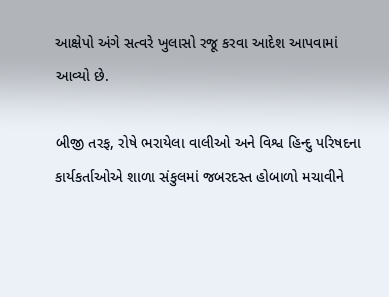આક્ષેપો અંગે સત્વરે ખુલાસો રજૂ કરવા આદેશ આપવામાં આવ્યો છે.

બીજી તરફ, રોષે ભરાયેલા વાલીઓ અને વિશ્વ હિન્દુ પરિષદના કાર્યકર્તાઓએ શાળા સંકુલમાં જબરદસ્ત હોબાળો મચાવીને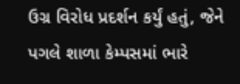ઉગ્ર વિરોધ પ્રદર્શન કર્યું હતું, જેને પગલે શાળા કેમ્પસમાં ભારે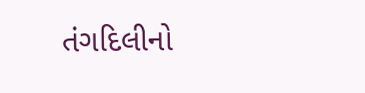તંગદિલીનો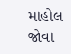માહોલ જોવા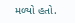મળ્યો હતો.